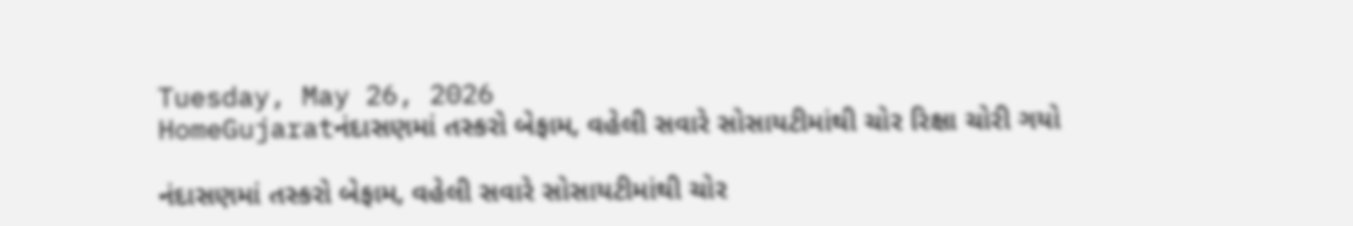Tuesday, May 26, 2026
HomeGujaratનંદાસણમાં તસ્કરો બેફામ, વહેલી સવારે સોસાયટીમાંથી ચોર રિક્ષા ચોરી ગયો

નંદાસણમાં તસ્કરો બેફામ, વહેલી સવારે સોસાયટીમાંથી ચોર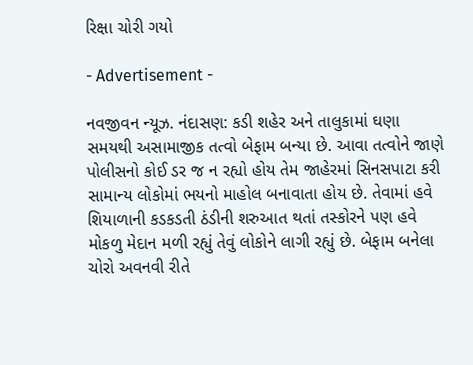રિક્ષા ચોરી ગયો

- Advertisement -

નવજીવન ન્યૂઝ. નંદાસણ: કડી શહેર અને તાલુકામાં ઘણા સમયથી અસામાજીક તત્વો બેફામ બન્યા છે. આવા તત્વોને જાણે પોલીસનો કોઈ ડર જ ન રહ્યો હોય તેમ જાહેરમાં સિનસપાટા કરી સામાન્ય લોકોમાં ભયનો માહોલ બનાવાતા હોય છે. તેવામાં હવે શિયાળાની કડકડતી ઠંડીની શરુઆત થતાં તસ્કોરને પણ હવે મોકળુ મેદાન મળી રહ્યું તેવું લોકોને લાગી રહ્યું છે. બેફામ બનેલા ચોરો અવનવી રીતે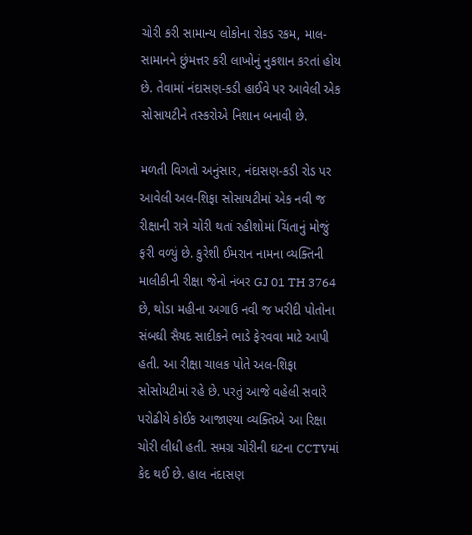ચોરી કરી સામાન્ય લોકોના રોકડ રકમ, માલ-સામાનને છુંમત્તર કરી લાખોનું નુકશાન કરતાં હોય છે. તેવામાં નંદાસણ-કડી હાઈવે પર આવેલી એક સોસાયટીને તસ્કરોએ નિશાન બનાવી છે.

મળતી વિગતો અનુંસાર, નંદાસણ-કડી રોડ પર આવેલી અલ-શિફા સોસાયટીમાં એક નવી જ રીક્ષાની રાત્રે ચોરી થતાં રહીશોમાં ચિંતાનું મોજું ફરી વળ્યું છે. કુરેશી ઈમરાન નામના વ્યક્તિની માલીકીની રીક્ષા જેનો નંબર GJ 01 TH 3764 છે, થોડા મહીના અગાઉ નવી જ ખરીદી પોતોના સંબઘી સૈયદ સાદીકને ભાડે ફેરવવા માટે આપી હતી. આ રીક્ષા ચાલક પોતે અલ-શિફા સોસોયટીમાં રહે છે. પરતું આજે વહેલી સવારે પરોઢીયે કોઈક આજાણ્યા વ્યક્તિએ આ રિક્ષા ચોરી લીધી હતી. સમગ્ર ચોરીની ઘટના CCTVમાં કેદ થઈ છે. હાલ નંદાસણ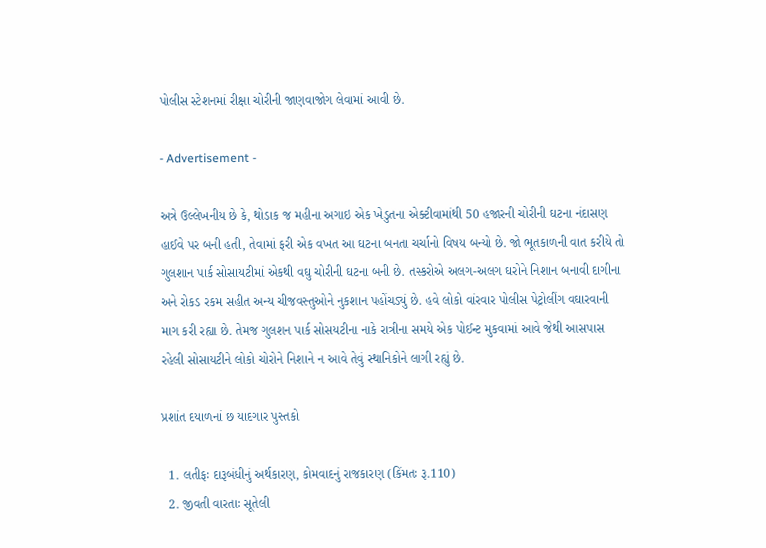પોલીસ સ્ટેશનમાં રીક્ષા ચોરીની જાણવાજોગ લેવામાં આવી છે.

- Advertisement -

અત્રે ઉલ્લેખનીય છે કે, થોડાક જ મહીના અગાઇ એક ખેડુતના એક્ટીવામાંથી 50 હજારની ચોરીની ઘટના નંદાસણ હાઈવે પર બની હતી, તેવામાં ફરી એક વખત આ ઘટના બનતા ચર્ચાનો વિષય બન્યો છે. જો ભૂતકાળની વાત કરીયે તો ગુલશાન પાર્ક સોસાયટીમાં એકથી વઘુ ચોરીની ઘટના બની છે. તસ્કરોએ અલગ-અલગ ઘરોને નિશાન બનાવી દાગીના અને રોકડ રકમ સહીત અન્ય ચીજવસ્તુઓને નુકશાન પહોંચડ્યું છે. હવે લોકો વાંરવાર પોલીસ પેટ્રોલીંગ વઘારવાની માગ કરી રહ્યા છે. તેમજ ગુલશન પાર્ક સોસયટીના નાકે રાત્રીના સમયે એક પોઈન્ટ મુકવામાં આવે જેથી આસપાસ રહેલી સોસાયટીને લોકો ચોરોને નિશાને ન આવે તેવું સ્થાનિકોને લાગી રહ્યું છે.

પ્રશાંત દયાળનાં છ યાદગાર પુસ્તકો

  1. લતીફઃ દારૂબંધીનું અર્થકારણ, કોમવાદનું રાજકારણ (કિંમતઃ રૂ.110)
  2. જીવતી વારતાઃ સૂતેલી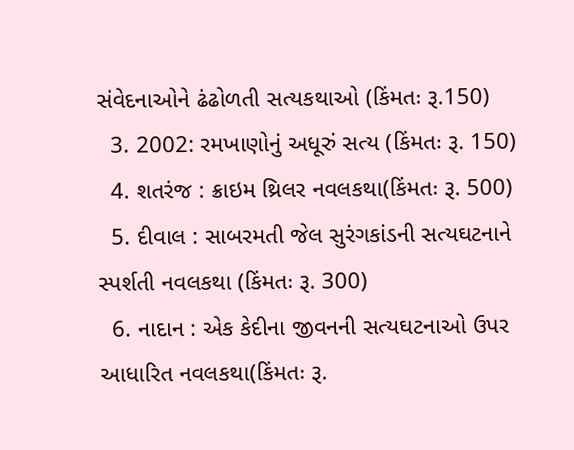સંવેદનાઓને ઢંઢોળતી સત્યકથાઓ (કિંમતઃ રૂ.150)
  3. 2002: રમખાણોનું અધૂરું સત્ય (કિંમતઃ રૂ. 150)
  4. શતરંજ : ક્રાઇમ થ્રિલર નવલકથા(કિંમતઃ રૂ. 500)
  5. દીવાલ : સાબરમતી જેલ સુરંગકાંડની સત્યઘટનાને સ્પર્શતી નવલકથા (કિંમતઃ રૂ. 300)
  6. નાદાન : એક કેદીના જીવનની સત્યઘટનાઓ ઉપર આધારિત નવલકથા(કિંમતઃ રૂ.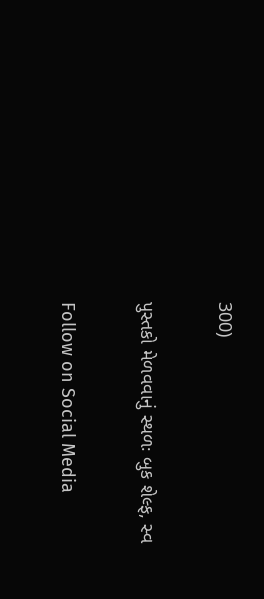300)

પુસ્તકો મેળવવાનું સ્થળઃ બુક શેલ્ફ, સ્વ

Follow on Social Media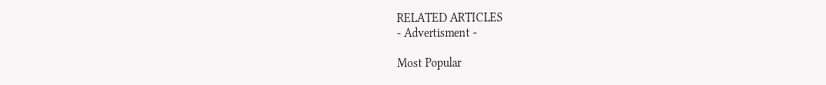RELATED ARTICLES
- Advertisment -

Most Popular